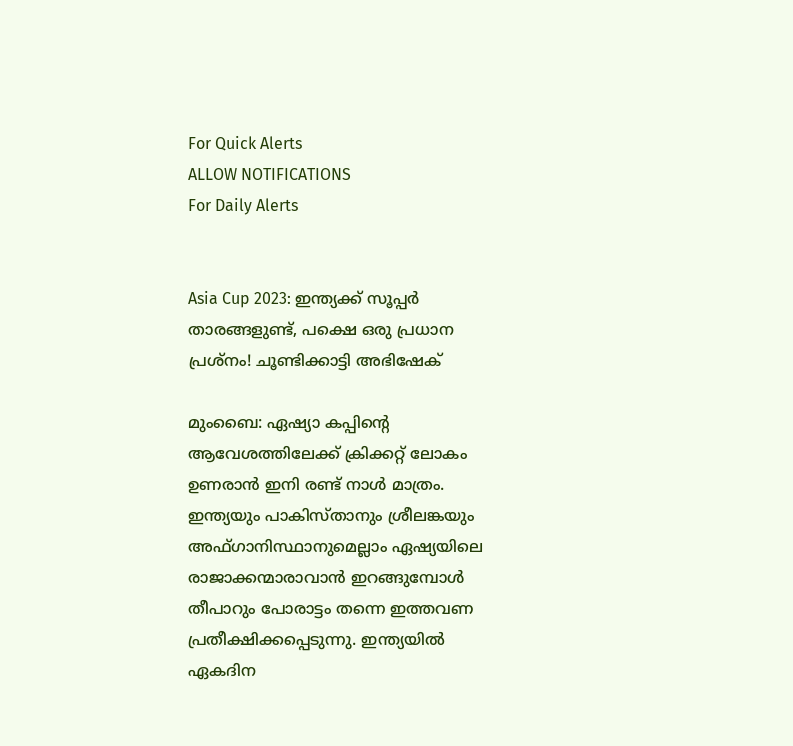For Quick Alerts
ALLOW NOTIFICATIONS
For Daily Alerts


Asia Cup 2023: ഇന്ത്യക്ക് സൂപ്പര്‍ താരങ്ങളുണ്ട്, പക്ഷെ ഒരു പ്രധാന പ്രശ്‌നം! ചൂണ്ടിക്കാട്ടി അഭിഷേക്

മുംബൈ: ഏഷ്യാ കപ്പിന്റെ ആവേശത്തിലേക്ക് ക്രിക്കറ്റ് ലോകം ഉണരാന്‍ ഇനി രണ്ട് നാള്‍ മാത്രം. ഇന്ത്യയും പാകിസ്താനും ശ്രീലങ്കയും അഫ്ഗാനിസ്ഥാനുമെല്ലാം ഏഷ്യയിലെ രാജാക്കന്മാരാവാന്‍ ഇറങ്ങുമ്പോള്‍ തീപാറും പോരാട്ടം തന്നെ ഇത്തവണ പ്രതീക്ഷിക്കപ്പെടുന്നു. ഇന്ത്യയില്‍ ഏകദിന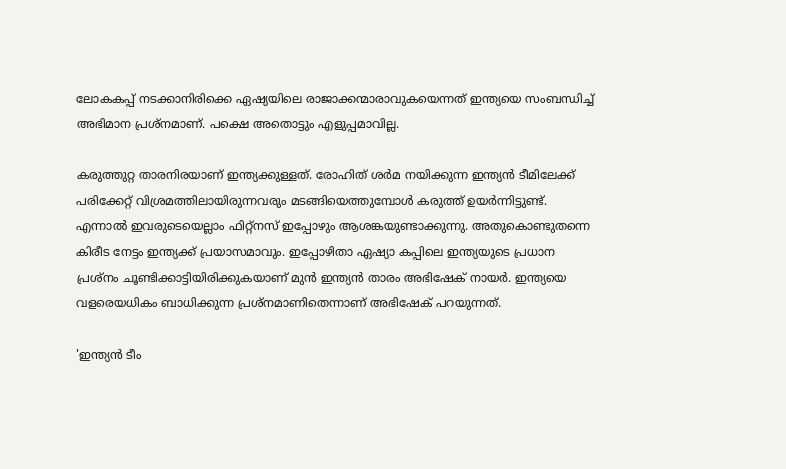ലോകകപ്പ് നടക്കാനിരിക്കെ ഏഷ്യയിലെ രാജാക്കന്മാരാവുകയെന്നത് ഇന്ത്യയെ സംബന്ധിച്ച് അഭിമാന പ്രശ്‌നമാണ്. പക്ഷെ അതൊട്ടും എളുപ്പമാവില്ല.

കരുത്തുറ്റ താരനിരയാണ് ഇന്ത്യക്കുള്ളത്. രോഹിത് ശര്‍മ നയിക്കുന്ന ഇന്ത്യന്‍ ടീമിലേക്ക് പരിക്കേറ്റ് വിശ്രമത്തിലായിരുന്നവരും മടങ്ങിയെത്തുമ്പോള്‍ കരുത്ത് ഉയര്‍ന്നിട്ടുണ്ട്. എന്നാല്‍ ഇവരുടെയെല്ലാം ഫിറ്റ്‌നസ് ഇപ്പോഴും ആശങ്കയുണ്ടാക്കുന്നു. അതുകൊണ്ടുതന്നെ കിരീട നേട്ടം ഇന്ത്യക്ക് പ്രയാസമാവും. ഇപ്പോഴിതാ ഏഷ്യാ കപ്പിലെ ഇന്ത്യയുടെ പ്രധാന പ്രശ്‌നം ചൂണ്ടിക്കാട്ടിയിരിക്കുകയാണ് മുന്‍ ഇന്ത്യന്‍ താരം അഭിഷേക് നായര്‍. ഇന്ത്യയെ വളരെയധികം ബാധിക്കുന്ന പ്രശ്‌നമാണിതെന്നാണ് അഭിഷേക് പറയുന്നത്.

'ഇന്ത്യന്‍ ടീം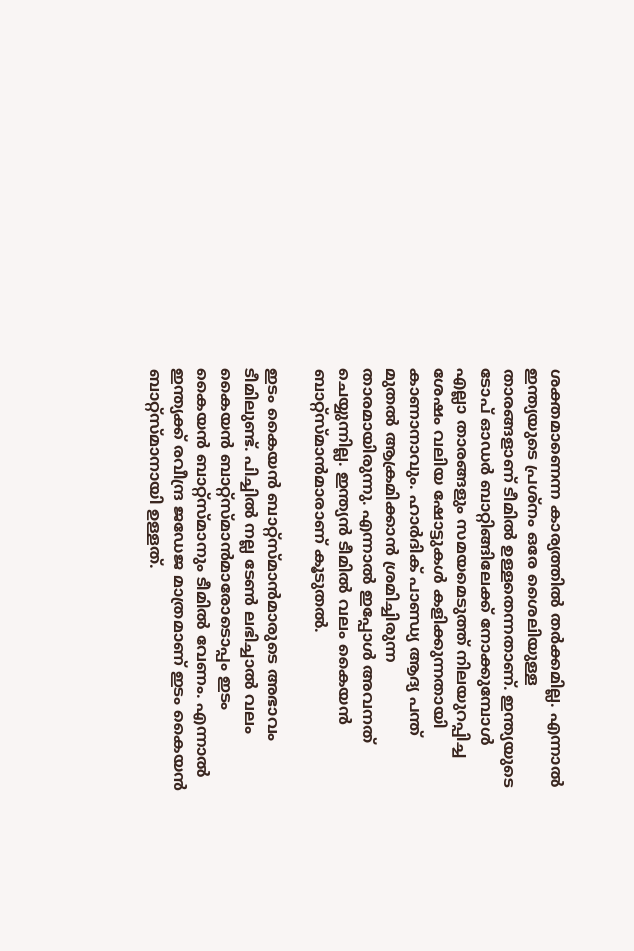ശക്തമാണെന്ന കാര്യത്തില്‍ തര്‍ക്കമില്ല. എന്നാല്‍ ഇന്ത്യയുടെ പ്രശ്‌നം ഒരേ ശൈലിയുള്ള താരങ്ങളാണ് ടീമില്‍ ഉള്ളതെന്നതാണ്. ഇന്ത്യയുടെ ടോപ് ഓഡര്‍ ബാറ്റിങ്ങിലേക്ക് നോക്കുമ്പോള്‍ എല്ലാ താരങ്ങളും സമയമെടുത്ത് നിലയുറപ്പിച്ച ശേഷം വലിയ ഷോട്ടുകള്‍ കളിക്കുന്നതായി കാണാനാവും. ഹാര്‍ദിക് പാണ്ഡ്യ ആദ്യ പന്ത് മുതല്‍ ആക്രമിക്കാന്‍ ശ്രമിച്ചിരുന്ന താരമായിരുന്നു. എന്നാല്‍ ഇപ്പോള്‍ അവനത് ചെയ്യുന്നില്ല. ഇന്ത്യന്‍ ടീമില്‍ വലം കൈയന്‍ ബാറ്റ്‌സ്മാന്‍മാരാണ് കൂടുതല്‍.

ഇടം കൈയന്‍ ബാറ്റ്‌സ്മാന്‍മാരുടെ അഭാവം ടീമിലുണ്ട്. പിച്ചില്‍ നല്ല ടേണ്‍ ലഭിച്ചാല്‍ വലം കൈയന്‍ ബാറ്റ്‌സ്മാന്‍മാരോടൊപ്പം ഇടം കൈയന്‍ ബാറ്റ്‌സ്മാനും ടീമില്‍ വേണം. എന്നാല്‍ ഇന്ത്യക്ക് രവീന്ദ്ര ജഡേജ മാത്രമാണ് ഇടം കൈയന്‍ ബാറ്റ്‌സ്മാനായി ഉള്ളത്.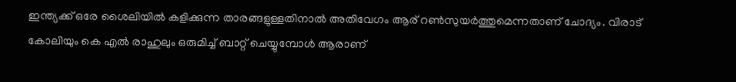ഇന്ത്യക്ക് ഒരേ ശൈലിയില്‍ കളിക്കുന്ന താരങ്ങളുള്ളതിനാല്‍ അതിവേഗം ആര് റണ്‍സുയര്‍ത്തുമെന്നതാണ് ചോദ്യം. വിരാട് കോലിയും കെ എല്‍ രാഹുലും ഒരുമിച്ച് ബാറ്റ് ചെയ്യുമ്പോള്‍ ആരാണ്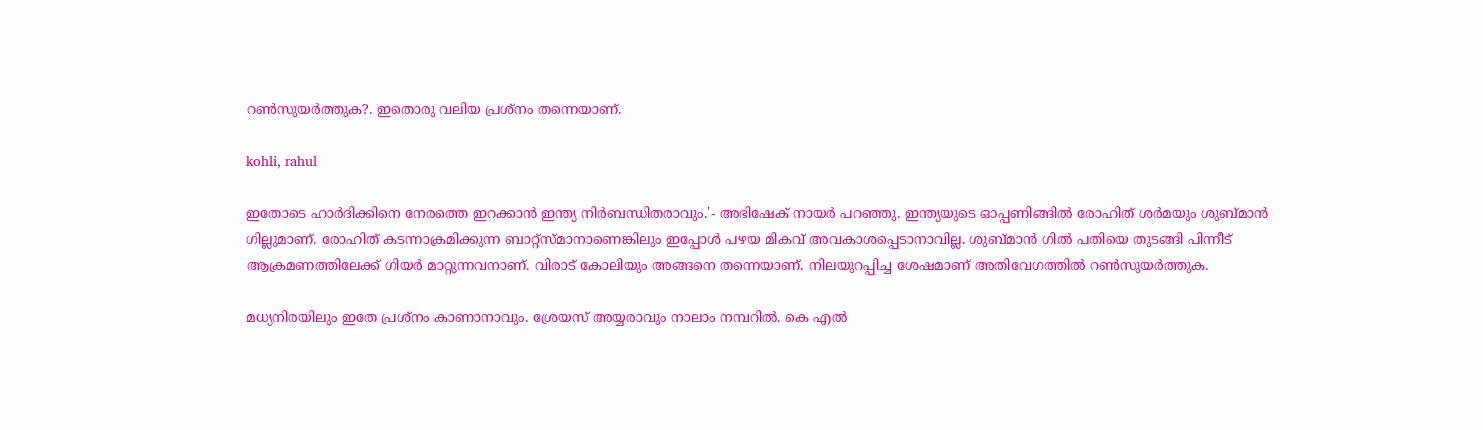റണ്‍സുയര്‍ത്തുക?. ഇതൊരു വലിയ പ്രശ്‌നം തന്നെയാണ്.

kohli, rahul

ഇതോടെ ഹാര്‍ദിക്കിനെ നേരത്തെ ഇറക്കാന്‍ ഇന്ത്യ നിര്‍ബന്ധിതരാവും.'- അഭിഷേക് നായര്‍ പറഞ്ഞു. ഇന്ത്യയുടെ ഓപ്പണിങ്ങില്‍ രോഹിത് ശര്‍മയും ശുബ്മാന്‍ ഗില്ലുമാണ്. രോഹിത് കടന്നാക്രമിക്കുന്ന ബാറ്റ്‌സ്മാനാണെങ്കിലും ഇപ്പോള്‍ പഴയ മികവ് അവകാശപ്പെടാനാവില്ല. ശുബ്മാന്‍ ഗില്‍ പതിയെ തുടങ്ങി പിന്നീട് ആക്രമണത്തിലേക്ക് ഗിയര്‍ മാറ്റുന്നവനാണ്. വിരാട് കോലിയും അങ്ങനെ തന്നെയാണ്. നിലയുറപ്പിച്ച ശേഷമാണ് അതിവേഗത്തില്‍ റണ്‍സുയര്‍ത്തുക.

മധ്യനിരയിലും ഇതേ പ്രശ്‌നം കാണാനാവും. ശ്രേയസ് അയ്യരാവും നാലാം നമ്പറില്‍. കെ എല്‍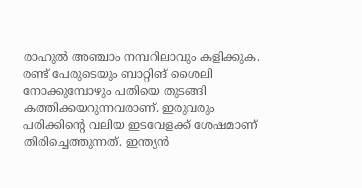രാഹുല്‍ അഞ്ചാം നമ്പറിലാവും കളിക്കുക. രണ്ട് പേരുടെയും ബാറ്റിങ് ശൈലി നോക്കുമ്പോഴും പതിയെ തുടങ്ങി കത്തിക്കയറുന്നവരാണ്. ഇരുവരും പരിക്കിന്റെ വലിയ ഇടവേളക്ക് ശേഷമാണ് തിരിച്ചെത്തുന്നത്. ഇന്ത്യന്‍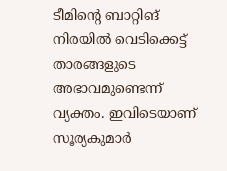ടീമിന്റെ ബാറ്റിങ് നിരയില്‍ വെടിക്കെട്ട് താരങ്ങളുടെ അഭാവമുണ്ടെന്ന് വ്യക്തം. ഇവിടെയാണ് സൂര്യകുമാര്‍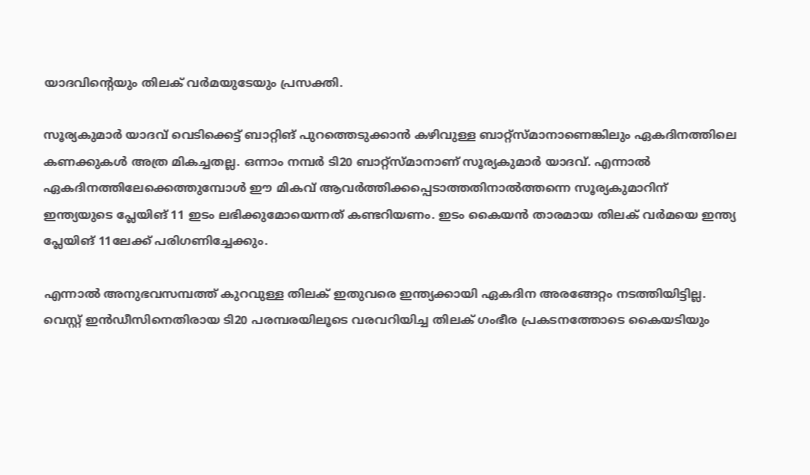യാദവിന്റെയും തിലക് വര്‍മയുടേയും പ്രസക്തി.

സൂര്യകുമാര്‍ യാദവ് വെടിക്കെട്ട് ബാറ്റിങ് പുറത്തെടുക്കാന്‍ കഴിവുള്ള ബാറ്റ്‌സ്മാനാണെങ്കിലും ഏകദിനത്തിലെ കണക്കുകള്‍ അത്ര മികച്ചതല്ല. ഒന്നാം നമ്പര്‍ ടി20 ബാറ്റ്‌സ്മാനാണ് സൂര്യകുമാര്‍ യാദവ്. എന്നാല്‍ ഏകദിനത്തിലേക്കെത്തുമ്പോള്‍ ഈ മികവ് ആവര്‍ത്തിക്കപ്പെടാത്തതിനാല്‍ത്തന്നെ സൂര്യകുമാറിന് ഇന്ത്യയുടെ പ്ലേയിങ് 11 ഇടം ലഭിക്കുമോയെന്നത് കണ്ടറിയണം. ഇടം കൈയന്‍ താരമായ തിലക് വര്‍മയെ ഇന്ത്യ പ്ലേയിങ് 11ലേക്ക് പരിഗണിച്ചേക്കും.

എന്നാല്‍ അനുഭവസമ്പത്ത് കുറവുള്ള തിലക് ഇതുവരെ ഇന്ത്യക്കായി ഏകദിന അരങ്ങേറ്റം നടത്തിയിട്ടില്ല. വെസ്റ്റ് ഇന്‍ഡീസിനെതിരായ ടി20 പരമ്പരയിലൂടെ വരവറിയിച്ച തിലക് ഗംഭീര പ്രകടനത്തോടെ കൈയടിയും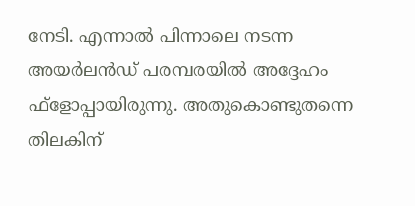നേടി. എന്നാല്‍ പിന്നാലെ നടന്ന അയര്‍ലന്‍ഡ് പരമ്പരയില്‍ അദ്ദേഹം ഫ്‌ളോപ്പായിരുന്നു. അതുകൊണ്ടുതന്നെ തിലകിന്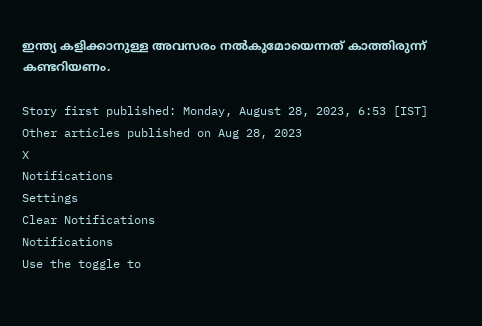ഇന്ത്യ കളിക്കാനുള്ള അവസരം നല്‍കുമോയെന്നത് കാത്തിരുന്ന് കണ്ടറിയണം.

Story first published: Monday, August 28, 2023, 6:53 [IST]
Other articles published on Aug 28, 2023
X
Notifications
Settings
Clear Notifications
Notifications
Use the toggle to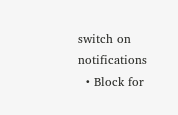switch on notifications
  • Block for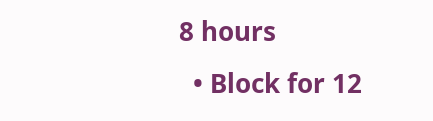8 hours
  • Block for 12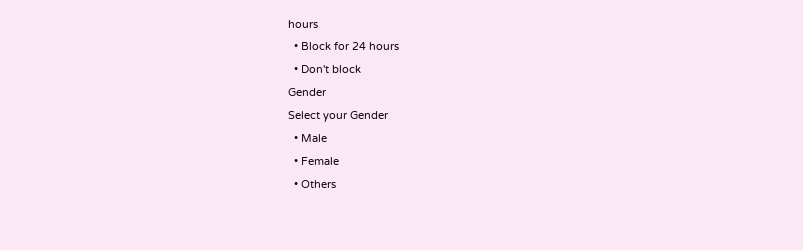hours
  • Block for 24 hours
  • Don't block
Gender
Select your Gender
  • Male
  • Female
  • Others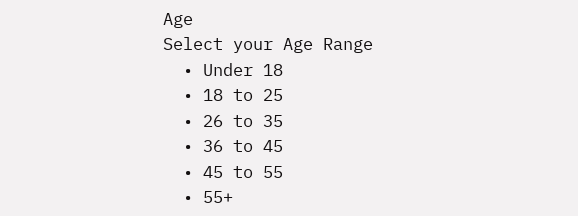Age
Select your Age Range
  • Under 18
  • 18 to 25
  • 26 to 35
  • 36 to 45
  • 45 to 55
  • 55+